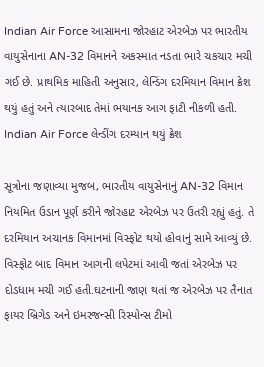Indian Air Force આસામના જોરહાટ એરબેઝ પર ભારતીય વાયુસેનાના AN-32 વિમાનને અકસ્માત નડતા ભારે ચકચાર મચી ગઈ છે. પ્રાથમિક માહિતી અનુસાર, લેન્ડિંગ દરમિયાન વિમાન ક્રેશ થયું હતું અને ત્યારબાદ તેમાં ભયાનક આગ ફાટી નીકળી હતી.
Indian Air Force લેન્ડીંગ દરમ્યાન થયું ક્રેશ

સૂત્રોના જણાવ્યા મુજબ, ભારતીય વાયુસેનાનું AN-32 વિમાન નિયમિત ઉડાન પૂર્ણ કરીને જોરહાટ એરબેઝ પર ઉતરી રહ્યું હતું. તે દરમિયાન અચાનક વિમાનમાં વિસ્ફોટ થયો હોવાનું સામે આવ્યું છે. વિસ્ફોટ બાદ વિમાન આગની લપેટમાં આવી જતાં એરબેઝ પર દોડધામ મચી ગઈ હતી.ઘટનાની જાણ થતાં જ એરબેઝ પર તૈનાત ફાયર બ્રિગેડ અને ઇમરજન્સી રિસ્પોન્સ ટીમો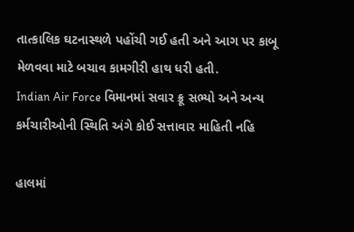તાત્કાલિક ઘટનાસ્થળે પહોંચી ગઈ હતી અને આગ પર કાબૂ મેળવવા માટે બચાવ કામગીરી હાથ ધરી હતી.
Indian Air Force વિમાનમાં સવાર ક્રૂ સભ્યો અને અન્ય કર્મચારીઓની સ્થિતિ અંગે કોઈ સત્તાવાર માહિતી નહિ

હાલમાં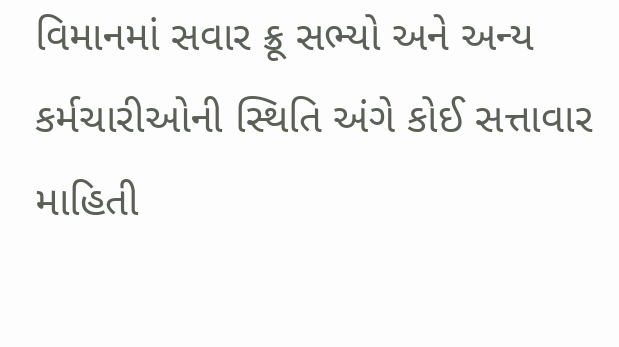વિમાનમાં સવાર ક્રૂ સભ્યો અને અન્ય કર્મચારીઓની સ્થિતિ અંગે કોઈ સત્તાવાર માહિતી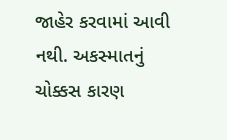જાહેર કરવામાં આવી નથી. અકસ્માતનું ચોક્કસ કારણ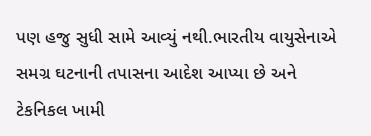પણ હજુ સુધી સામે આવ્યું નથી.ભારતીય વાયુસેનાએ સમગ્ર ઘટનાની તપાસના આદેશ આપ્યા છે અને ટેકનિકલ ખામી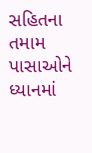સહિતના તમામ પાસાઓને ધ્યાનમાં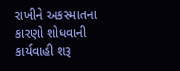રાખીને અકસ્માતના કારણો શોધવાની કાર્યવાહી શરૂ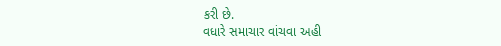કરી છે.
વધારે સમાચાર વાંચવા અહી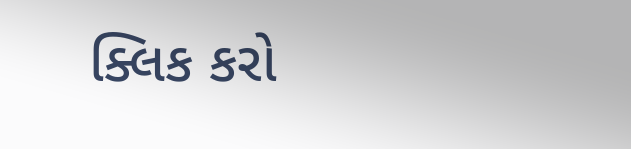ક્લિક કરો